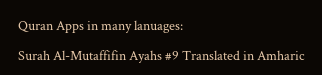Quran Apps in many lanuages:

Surah Al-Mutaffifin Ayahs #9 Translated in Amharic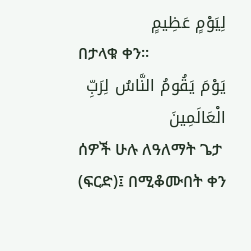لِيَوْمٍ عَظِيمٍ
በታላቁ ቀን፡፡
يَوْمَ يَقُومُ النَّاسُ لِرَبِّ الْعَالَمِينَ
ሰዎች ሁሉ ለዓለማት ጌታ (ፍርድ)፤ በሚቆሙበት ቀን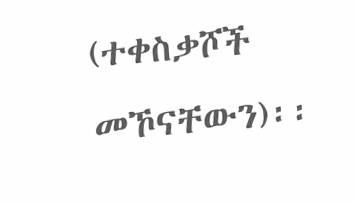(ተቀስቃሾች መኾናቸውን)፡፡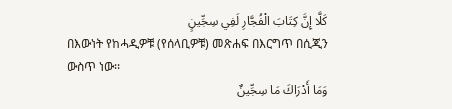كَلَّا إِنَّ كِتَابَ الْفُجَّارِ لَفِي سِجِّينٍ
በእውነት የከሓዲዎቹ (የሰላቢዎቹ) መጽሐፍ በእርግጥ በሲጂን ውስጥ ነው፡፡
وَمَا أَدْرَاكَ مَا سِجِّينٌ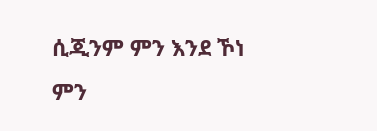ሲጂንም ምን እንደ ኾነ ምን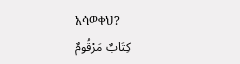አሳወቀህ?
كِتَابٌ مَرْقُومٌ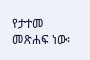የታተመ መጽሐፍ ነው፡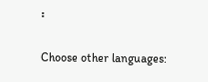፡

Choose other languages: